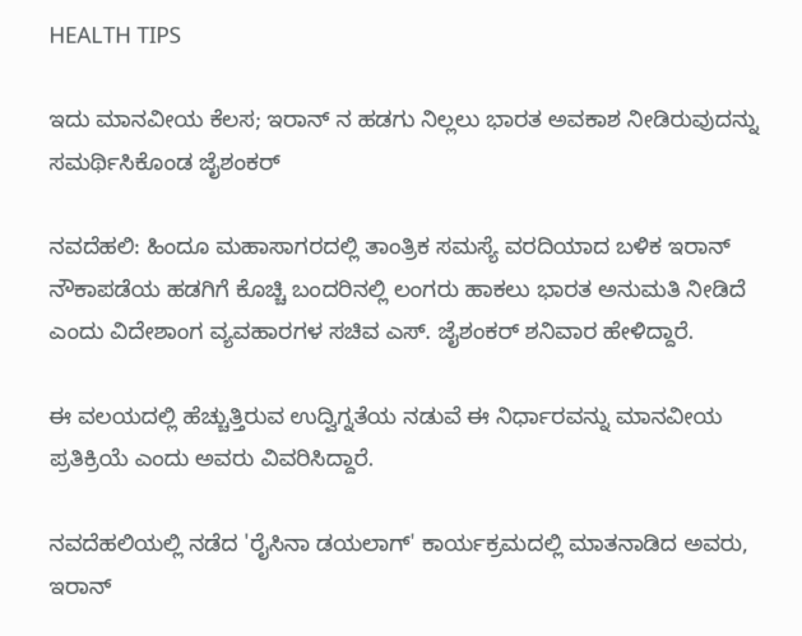HEALTH TIPS

ಇದು ಮಾನವೀಯ ಕೆಲಸ; ಇರಾನ್‌ ನ ಹಡಗು ನಿಲ್ಲಲು ಭಾರತ ಅವಕಾಶ ನೀಡಿರುವುದನ್ನು ಸಮರ್ಥಿಸಿಕೊಂಡ ಜೈಶಂಕರ್

ನವದೆಹಲಿ: ಹಿಂದೂ ಮಹಾಸಾಗರದಲ್ಲಿ ತಾಂತ್ರಿಕ ಸಮಸ್ಯೆ ವರದಿಯಾದ ಬಳಿಕ ಇರಾನ್ ನೌಕಾಪಡೆಯ ಹಡಗಿಗೆ ಕೊಚ್ಚಿ ಬಂದರಿನಲ್ಲಿ ಲಂಗರು ಹಾಕಲು ಭಾರತ ಅನುಮತಿ ನೀಡಿದೆ ಎಂದು ವಿದೇಶಾಂಗ ವ್ಯವಹಾರಗಳ ಸಚಿವ ಎಸ್. ಜೈಶಂಕರ್ ಶನಿವಾರ ಹೇಳಿದ್ದಾರೆ.

ಈ ವಲಯದಲ್ಲಿ ಹೆಚ್ಚುತ್ತಿರುವ ಉದ್ವಿಗ್ನತೆಯ ನಡುವೆ ಈ ನಿರ್ಧಾರವನ್ನು ಮಾನವೀಯ ಪ್ರತಿಕ್ರಿಯೆ ಎಂದು ಅವರು ವಿವರಿಸಿದ್ದಾರೆ.

ನವದೆಹಲಿಯಲ್ಲಿ ನಡೆದ 'ರೈಸಿನಾ ಡಯಲಾಗ್' ಕಾರ್ಯಕ್ರಮದಲ್ಲಿ ಮಾತನಾಡಿದ ಅವರು, ಇರಾನ್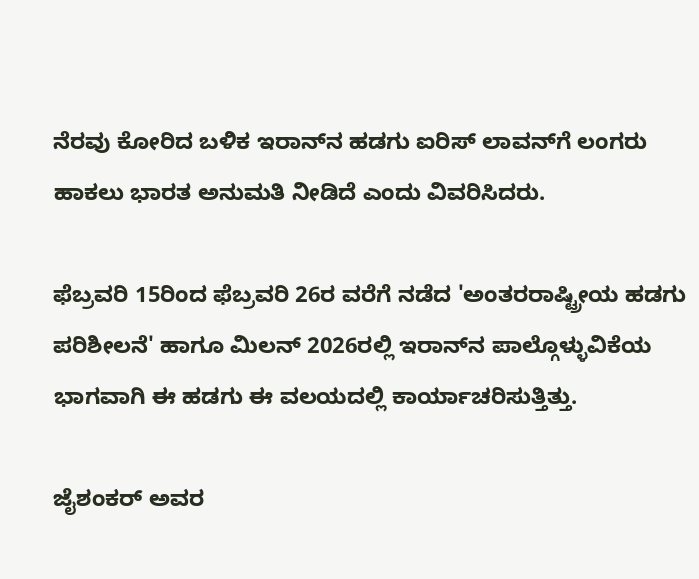ನೆರವು ಕೋರಿದ ಬಳಿಕ ಇರಾನ್‌ನ ಹಡಗು ಐರಿಸ್ ಲಾವನ್‌ಗೆ ಲಂಗರು ಹಾಕಲು ಭಾರತ ಅನುಮತಿ ನೀಡಿದೆ ಎಂದು ವಿವರಿಸಿದರು.

ಫೆಬ್ರವರಿ 15ರಿಂದ ಫೆಬ್ರವರಿ 26ರ ವರೆಗೆ ನಡೆದ 'ಅಂತರರಾಷ್ಟ್ರೀಯ ಹಡಗು ಪರಿಶೀಲನೆ' ಹಾಗೂ ಮಿಲನ್ 2026ರಲ್ಲಿ ಇರಾನ್‌ನ ಪಾಲ್ಗೊಳ್ಳುವಿಕೆಯ ಭಾಗವಾಗಿ ಈ ಹಡಗು ಈ ವಲಯದಲ್ಲಿ ಕಾರ್ಯಾಚರಿಸುತ್ತಿತ್ತು.

ಜೈಶಂಕರ್ ಅವರ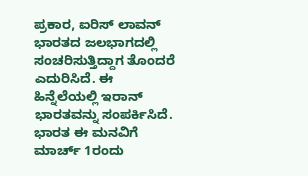ಪ್ರಕಾರ, ಐರಿಸ್ ಲಾವನ್ ಭಾರತದ ಜಲಭಾಗದಲ್ಲಿ ಸಂಚರಿಸುತ್ತಿದ್ದಾಗ ತೊಂದರೆ ಎದುರಿಸಿದೆ. ಈ ಹಿನ್ನೆಲೆಯಲ್ಲಿ ಇರಾನ್ ಭಾರತವನ್ನು ಸಂಪರ್ಕಿಸಿದೆ. ಭಾರತ ಈ ಮನವಿಗೆ ಮಾರ್ಚ್ 1ರಂದು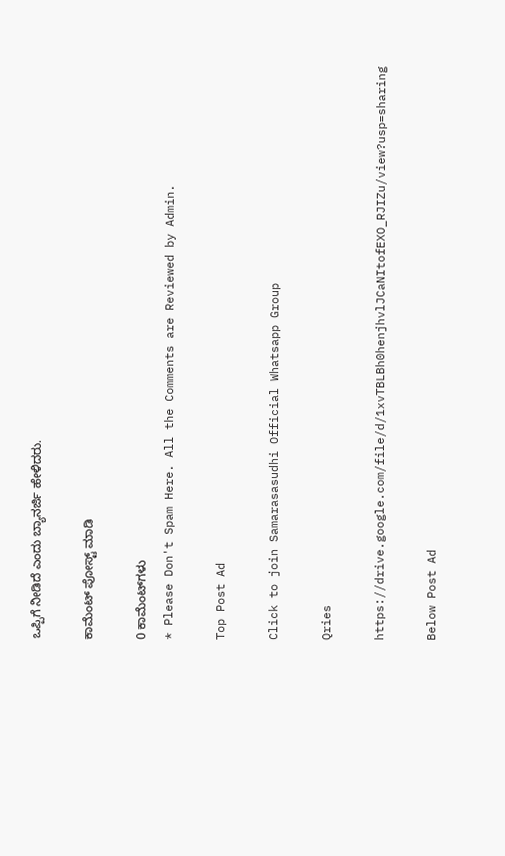ಒಪ್ಪಿಗೆ ನೀಡಿದೆ ಎಂದು ಬ್ಯಾನರ್ಜಿ ಹೇಳಿದರು.

ಕಾಮೆಂಟ್‌‌ ಪೋಸ್ಟ್‌ ಮಾಡಿ

0 ಕಾಮೆಂಟ್‌ಗಳು
* Please Don't Spam Here. All the Comments are Reviewed by Admin.

Top Post Ad

Click to join Samarasasudhi Official Whatsapp Group

Qries

https://drive.google.com/file/d/1xvTBLBh0henjhvlJCaNItofEXO_RJIZu/view?usp=sharing

Below Post Ad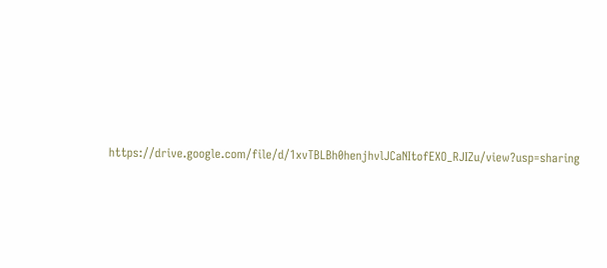https://drive.google.com/file/d/1xvTBLBh0henjhvlJCaNItofEXO_RJIZu/view?usp=sharing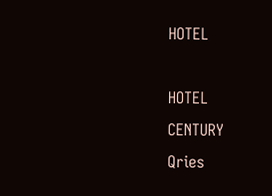HOTEL

HOTEL
CENTURY
Qries